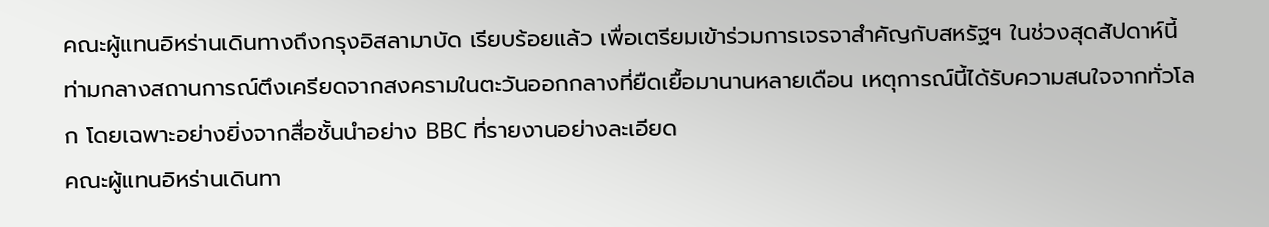คณะผู้แทนอิหร่านเดินทางถึงกรุงอิสลามาบัด เรียบร้อยแล้ว เพื่อเตรียมเข้าร่วมการเจรจาสำคัญกับสหรัฐฯ ในช่วงสุดสัปดาห์นี้ ท่ามกลางสถานการณ์ตึงเครียดจากสงครามในตะวันออกกลางที่ยืดเยื้อมานานหลายเดือน เหตุการณ์นี้ได้รับความสนใจจากทั่วโลก โดยเฉพาะอย่างยิ่งจากสื่อชั้นนำอย่าง BBC ที่รายงานอย่างละเอียด
คณะผู้แทนอิหร่านเดินทา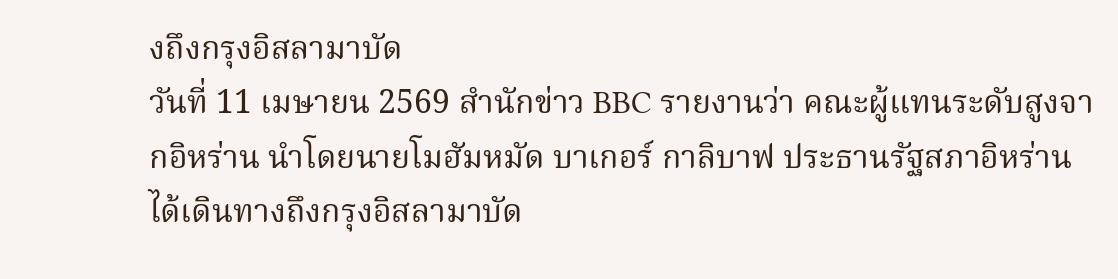งถึงกรุงอิสลามาบัด
วันที่ 11 เมษายน 2569 สำนักข่าว BBC รายงานว่า คณะผู้แทนระดับสูงจากอิหร่าน นำโดยนายโมฮัมหมัด บาเกอร์ กาลิบาฟ ประธานรัฐสภาอิหร่าน ได้เดินทางถึงกรุงอิสลามาบัด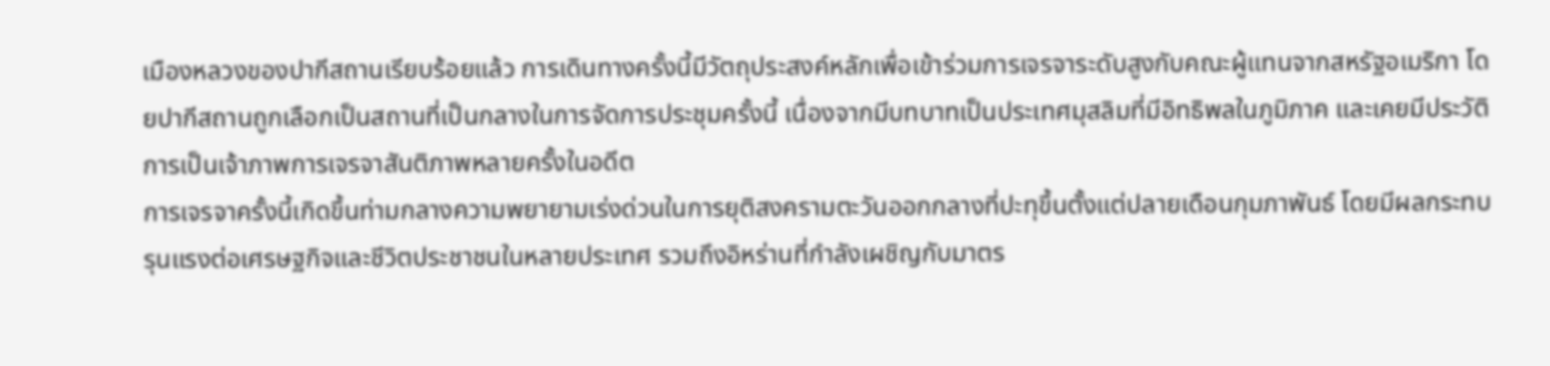เมืองหลวงของปากีสถานเรียบร้อยแล้ว การเดินทางครั้งนี้มีวัตถุประสงค์หลักเพื่อเข้าร่วมการเจรจาระดับสูงกับคณะผู้แทนจากสหรัฐอเมริกา โดยปากีสถานถูกเลือกเป็นสถานที่เป็นกลางในการจัดการประชุมครั้งนี้ เนื่องจากมีบทบาทเป็นประเทศมุสลิมที่มีอิทธิพลในภูมิภาค และเคยมีประวัติการเป็นเจ้าภาพการเจรจาสันติภาพหลายครั้งในอดีต
การเจรจาครั้งนี้เกิดขึ้นท่ามกลางความพยายามเร่งด่วนในการยุติสงครามตะวันออกกลางที่ปะทุขึ้นตั้งแต่ปลายเดือนกุมภาพันธ์ โดยมีผลกระทบรุนแรงต่อเศรษฐกิจและชีวิตประชาชนในหลายประเทศ รวมถึงอิหร่านที่กำลังเผชิญกับมาตร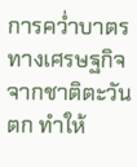การคว่ำบาตรทางเศรษฐกิจจากชาติตะวันตก ทำให้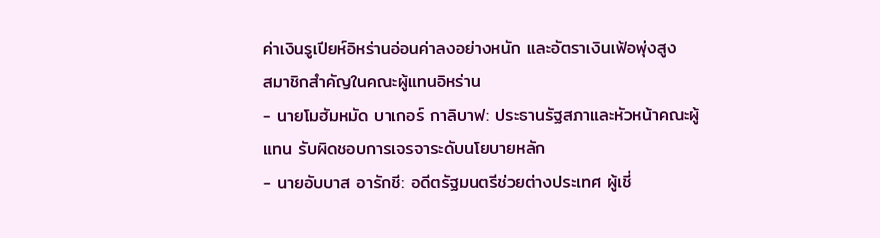ค่าเงินรูเปียห์อิหร่านอ่อนค่าลงอย่างหนัก และอัตราเงินเฟ้อพุ่งสูง
สมาชิกสำคัญในคณะผู้แทนอิหร่าน
- นายโมฮัมหมัด บาเกอร์ กาลิบาฟ: ประธานรัฐสภาและหัวหน้าคณะผู้แทน รับผิดชอบการเจรจาระดับนโยบายหลัก
- นายอับบาส อารักชี: อดีตรัฐมนตรีช่วยต่างประเทศ ผู้เชี่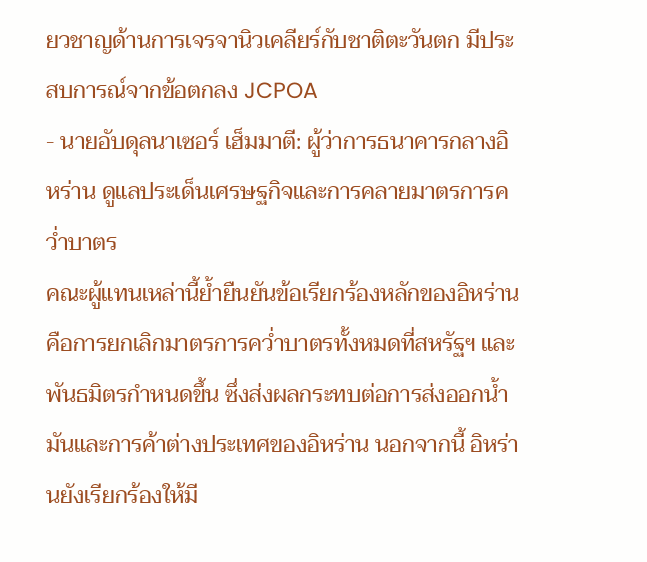ยวชาญด้านการเจรจานิวเคลียร์กับชาติตะวันตก มีประสบการณ์จากข้อตกลง JCPOA
- นายอับดุลนาเซอร์ เฮ็มมาตี: ผู้ว่าการธนาคารกลางอิหร่าน ดูแลประเด็นเศรษฐกิจและการคลายมาตรการคว่ำบาตร
คณะผู้แทนเหล่านี้ย้ำยืนยันข้อเรียกร้องหลักของอิหร่าน คือการยกเลิกมาตรการคว่ำบาตรทั้งหมดที่สหรัฐฯ และพันธมิตรกำหนดขึ้น ซึ่งส่งผลกระทบต่อการส่งออกน้ำมันและการค้าต่างประเทศของอิหร่าน นอกจากนี้ อิหร่านยังเรียกร้องให้มี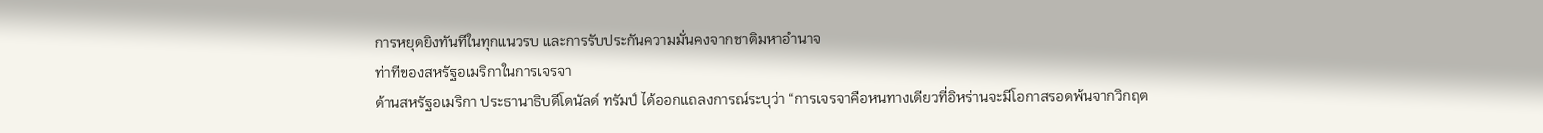การหยุดยิงทันทีในทุกแนวรบ และการรับประกันความมั่นคงจากชาติมหาอำนาจ
ท่าทีของสหรัฐอเมริกาในการเจรจา
ด้านสหรัฐอเมริกา ประธานาธิบดีโดนัลด์ ทรัมป์ ได้ออกแถลงการณ์ระบุว่า “การเจรจาคือหนทางเดียวที่อิหร่านจะมีโอกาสรอดพ้นจากวิกฤต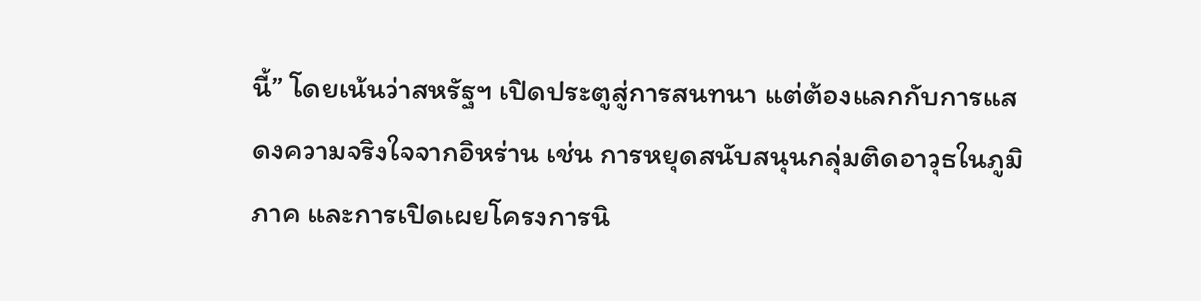นี้” โดยเน้นว่าสหรัฐฯ เปิดประตูสู่การสนทนา แต่ต้องแลกกับการแสดงความจริงใจจากอิหร่าน เช่น การหยุดสนับสนุนกลุ่มติดอาวุธในภูมิภาค และการเปิดเผยโครงการนิ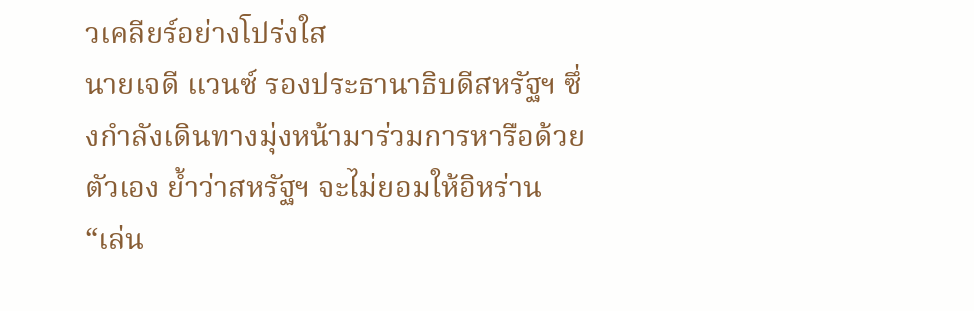วเคลียร์อย่างโปร่งใส
นายเจดี แวนซ์ รองประธานาธิบดีสหรัฐฯ ซึ่งกำลังเดินทางมุ่งหน้ามาร่วมการหารือด้วยตัวเอง ย้ำว่าสหรัฐฯ จะไม่ยอมให้อิหร่าน “เล่น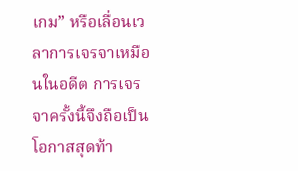เกม” หรือเลื่อนเวลาการเจรจาเหมือนในอดีต การเจรจาครั้งนี้จึงถือเป็นโอกาสสุดท้า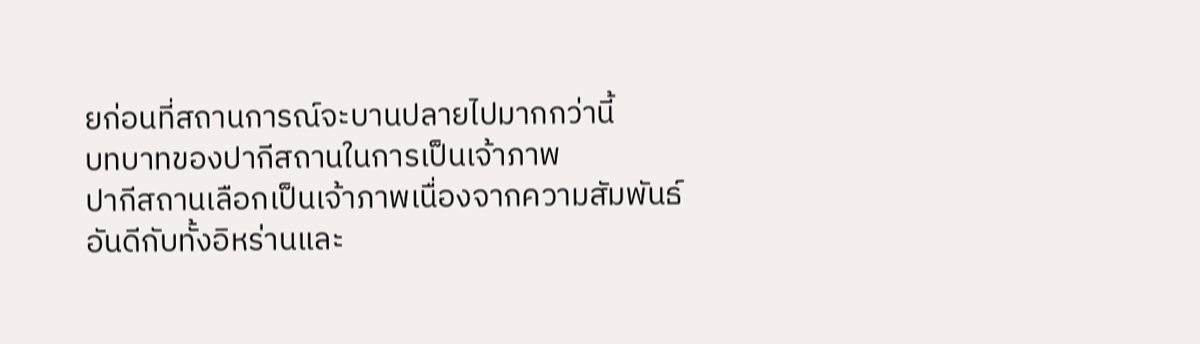ยก่อนที่สถานการณ์จะบานปลายไปมากกว่านี้
บทบาทของปากีสถานในการเป็นเจ้าภาพ
ปากีสถานเลือกเป็นเจ้าภาพเนื่องจากความสัมพันธ์อันดีกับทั้งอิหร่านและ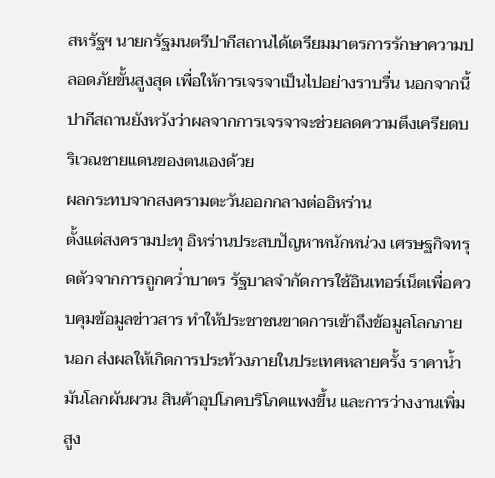สหรัฐฯ นายกรัฐมนตรีปากีสถานได้เตรียมมาตรการรักษาความปลอดภัยขั้นสูงสุด เพื่อให้การเจรจาเป็นไปอย่างราบรื่น นอกจากนี้ ปากีสถานยังหวังว่าผลจากการเจรจาจะช่วยลดความตึงเครียดบริเวณชายแดนของตนเองด้วย
ผลกระทบจากสงครามตะวันออกกลางต่ออิหร่าน
ตั้งแต่สงครามปะทุ อิหร่านประสบปัญหาหนักหน่วง เศรษฐกิจทรุดตัวจากการถูกคว่ำบาตร รัฐบาลจำกัดการใช้อินเทอร์เน็ตเพื่อควบคุมข้อมูลข่าวสาร ทำให้ประชาชนขาดการเข้าถึงข้อมูลโลกภายนอก ส่งผลให้เกิดการประท้วงภายในประเทศหลายครั้ง ราคาน้ำมันโลกผันผวน สินค้าอุปโภคบริโภคแพงขึ้น และการว่างงานเพิ่มสูง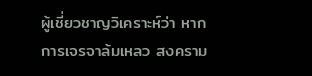ผู้เชี่ยวชาญวิเคราะห์ว่า หากการเจรจาล้มเหลว สงคราม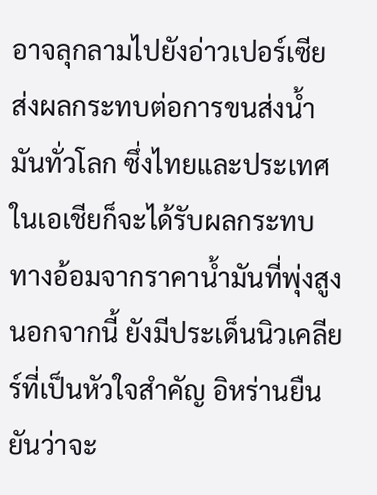อาจลุกลามไปยังอ่าวเปอร์เซีย ส่งผลกระทบต่อการขนส่งน้ำมันทั่วโลก ซึ่งไทยและประเทศในเอเชียก็จะได้รับผลกระทบทางอ้อมจากราคาน้ำมันที่พุ่งสูง
นอกจากนี้ ยังมีประเด็นนิวเคลียร์ที่เป็นหัวใจสำคัญ อิหร่านยืนยันว่าจะ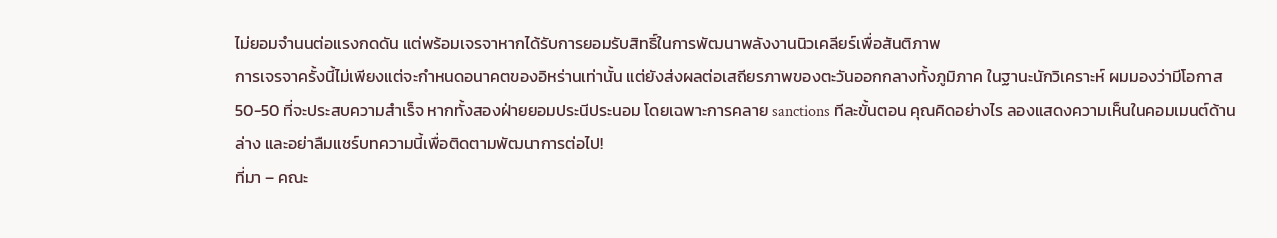ไม่ยอมจำนนต่อแรงกดดัน แต่พร้อมเจรจาหากได้รับการยอมรับสิทธิ์ในการพัฒนาพลังงานนิวเคลียร์เพื่อสันติภาพ
การเจรจาครั้งนี้ไม่เพียงแต่จะกำหนดอนาคตของอิหร่านเท่านั้น แต่ยังส่งผลต่อเสถียรภาพของตะวันออกกลางทั้งภูมิภาค ในฐานะนักวิเคราะห์ ผมมองว่ามีโอกาส 50-50 ที่จะประสบความสำเร็จ หากทั้งสองฝ่ายยอมประนีประนอม โดยเฉพาะการคลาย sanctions ทีละขั้นตอน คุณคิดอย่างไร ลองแสดงความเห็นในคอมเมนต์ด้านล่าง และอย่าลืมแชร์บทความนี้เพื่อติดตามพัฒนาการต่อไป!
ที่มา – คณะ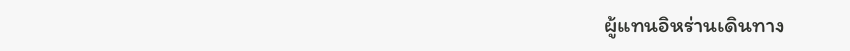ผู้แทนอิหร่านเดินทาง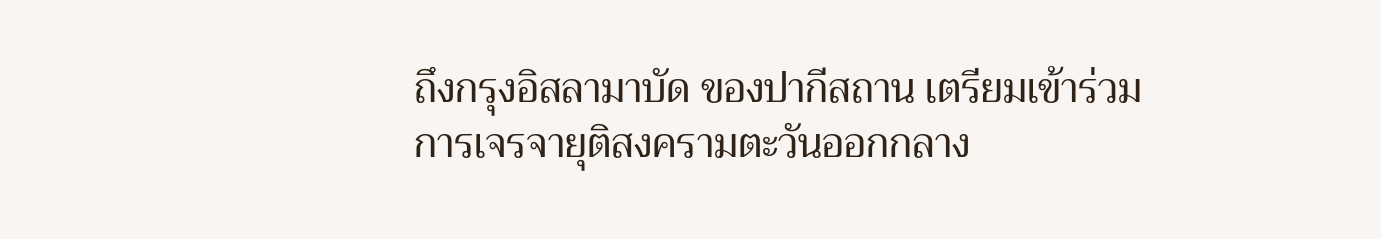ถึงกรุงอิสลามาบัด ของปากีสถาน เตรียมเข้าร่วมการเจรจายุติสงครามตะวันออกกลาง